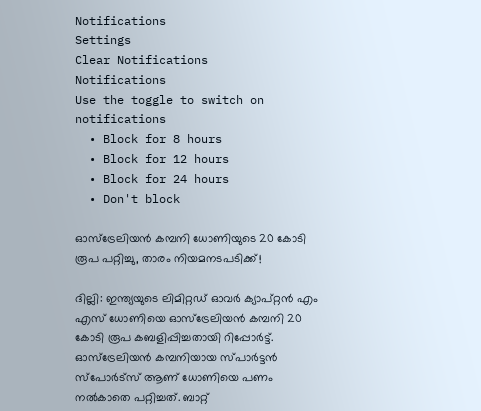Notifications
Settings
Clear Notifications
Notifications
Use the toggle to switch on notifications
  • Block for 8 hours
  • Block for 12 hours
  • Block for 24 hours
  • Don't block

ഓസ്‌ട്രേലിയന്‍ കമ്പനി ധോണിയുടെ 20 കോടി രൂപ പറ്റിച്ചു, താരം നിയമനടപടിക്ക്!

ദില്ലി: ഇന്ത്യയുടെ ലിമിറ്റഡ് ഓവര്‍ ക്യാപ്റ്റന്‍ എം എസ് ധോണിയെ ഓസ്‌ട്രേലിയന്‍ കമ്പനി 20 കോടി രൂപ കബളിപ്പിച്ചതായി റിപ്പോര്‍ട്ട്. ഓസ്‌ട്രേലിയന്‍ കമ്പനിയായ സ്പാര്‍ട്ടന്‍ സ്‌പോര്‍ട്‌സ് ആണ് ധോണിയെ പണം നല്‍കാതെ പറ്റിച്ചത്. ബാറ്റ്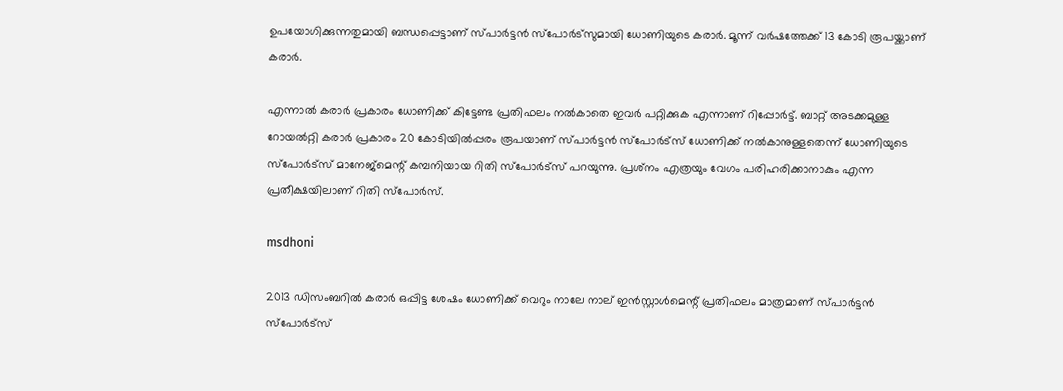ഉപയോഗിക്കുന്നതുമായി ബന്ധപ്പെട്ടാണ് സ്പാര്‍ട്ടന്‍ സ്‌പോര്‍ട്‌സുമായി ധോണിയുടെ കരാര്‍. മൂന്ന് വര്‍ഷത്തേക്ക് 13 കോടി രൂപയ്ക്കാണ് കരാര്‍.

എന്നാല്‍ കരാര്‍ പ്രകാരം ധോണിക്ക് കിട്ടേണ്ട പ്രതിഫലം നല്‍കാതെ ഇവര്‍ പറ്റിക്കുക എന്നാണ് റിപ്പോര്‍ട്ട്. ബാറ്റ് അടക്കമുള്ള റോയല്‍റ്റി കരാര്‍ പ്രകാരം 20 കോടിയില്‍പ്പരം രൂപയാണ് സ്പാര്‍ട്ടന്‍ സ്‌പോര്‍ട്‌സ് ധോണിക്ക് നല്‍കാനുള്ളതെന്ന് ധോണിയുടെ സ്‌പോര്‍ട്‌സ് മാനേജ്‌മെന്റ് കമ്പനിയായ റിതി സ്‌പോര്‍ട്‌സ് പറയുന്നു. പ്രശ്‌നം എത്രയും വേഗം പരിഹരിക്കാനാകും എന്ന പ്രതീക്ഷയിലാണ് റിതി സ്‌പോര്‍സ്.

msdhoni

2013 ഡിസംബറില്‍ കരാര്‍ ഒപ്പിട്ട ശേഷം ധോണിക്ക് വെറും നാലേ നാല് ഇന്‍സ്റ്റാള്‍മെന്റ് പ്രതിഫലം മാത്രമാണ് സ്പാര്‍ട്ടന്‍ സ്‌പോര്‍ട്‌സ്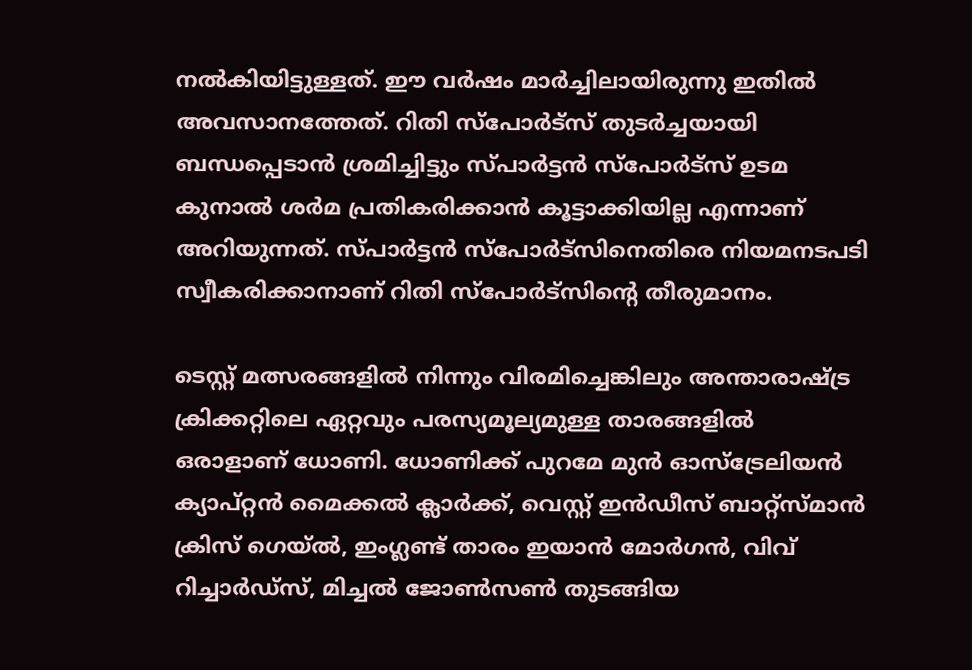നല്‍കിയിട്ടുള്ളത്. ഈ വര്‍ഷം മാര്‍ച്ചിലായിരുന്നു ഇതില്‍ അവസാനത്തേത്. റിതി സ്‌പോര്‍ട്‌സ് തുടര്‍ച്ചയായി ബന്ധപ്പെടാന്‍ ശ്രമിച്ചിട്ടും സ്പാര്‍ട്ടന്‍ സ്‌പോര്‍ട്‌സ് ഉടമ കുനാല്‍ ശര്‍മ പ്രതികരിക്കാന്‍ കൂട്ടാക്കിയില്ല എന്നാണ് അറിയുന്നത്. സ്പാര്‍ട്ടന്‍ സ്‌പോര്‍ട്‌സിനെതിരെ നിയമനടപടി സ്വീകരിക്കാനാണ് റിതി സ്‌പോര്‍ട്‌സിന്റെ തീരുമാനം.

ടെസ്റ്റ് മത്സരങ്ങളില്‍ നിന്നും വിരമിച്ചെങ്കിലും അന്താരാഷ്ട്ര ക്രിക്കറ്റിലെ ഏറ്റവും പരസ്യമൂല്യമുള്ള താരങ്ങളില്‍ ഒരാളാണ് ധോണി. ധോണിക്ക് പുറമേ മുന്‍ ഓസ്‌ട്രേലിയന്‍ ക്യാപ്റ്റന്‍ മൈക്കല്‍ ക്ലാര്‍ക്ക്, വെസ്റ്റ് ഇന്‍ഡീസ് ബാറ്റ്‌സ്മാന്‍ ക്രിസ് ഗെയ്ല്‍, ഇംഗ്ലണ്ട് താരം ഇയാന്‍ മോര്‍ഗന്‍, വിവ് റിച്ചാര്‍ഡ്‌സ്, മിച്ചല്‍ ജോണ്‍സണ്‍ തുടങ്ങിയ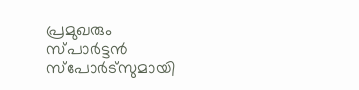പ്രമുഖരും സ്പാര്‍ട്ടന്‍ സ്‌പോര്‍ട്‌സുമായി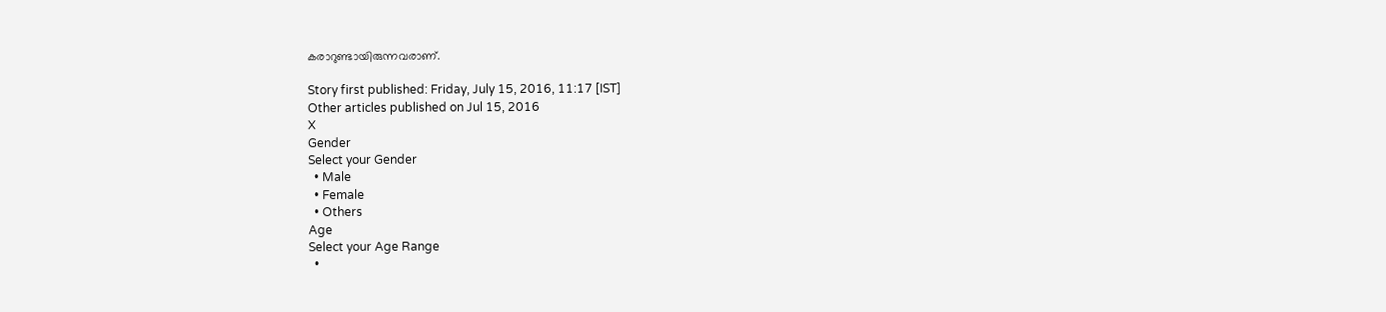കരാറുണ്ടായിരുന്നവരാണ്.

Story first published: Friday, July 15, 2016, 11:17 [IST]
Other articles published on Jul 15, 2016
X
Gender
Select your Gender
  • Male
  • Female
  • Others
Age
Select your Age Range
  •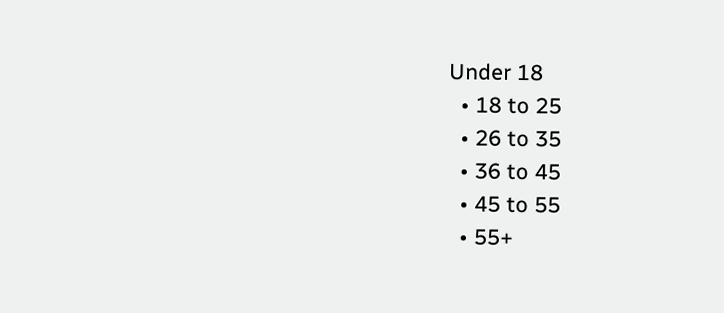Under 18
  • 18 to 25
  • 26 to 35
  • 36 to 45
  • 45 to 55
  • 55+